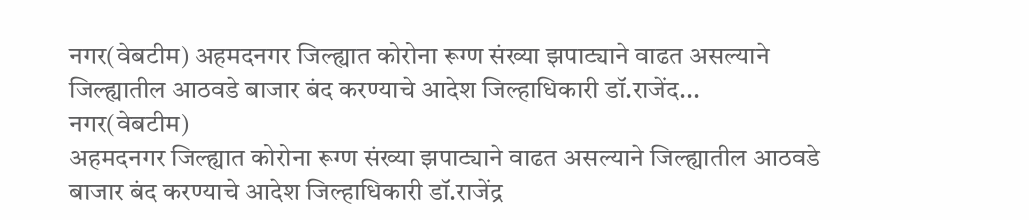नगर(वेबटीम) अहमदनगर जिल्ह्यात कोरोना रूग्ण संख्या झपाट्याने वाढत असल्याने जिल्ह्यातील आठवडे बाजार बंद करण्याचे आदेश जिल्हाधिकारी डॉ.राजेंद...
नगर(वेबटीम)
अहमदनगर जिल्ह्यात कोरोना रूग्ण संख्या झपाट्याने वाढत असल्याने जिल्ह्यातील आठवडे बाजार बंद करण्याचे आदेश जिल्हाधिकारी डॉ.राजेंद्र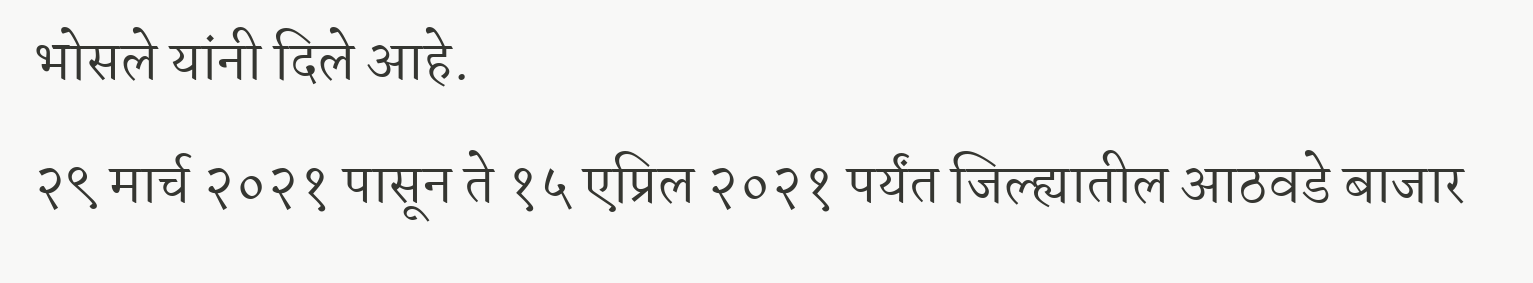भोसले यांनी दिले आहे.
२९ मार्च २०२१ पासून ते १५ एप्रिल २०२१ पर्यंत जिल्ह्यातील आठवडे बाजार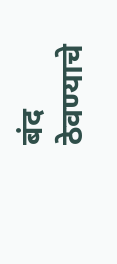बंद ठेवण्याचे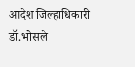आदेश जिल्हाधिकारी डॉ.भोसले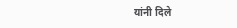यांनी दिले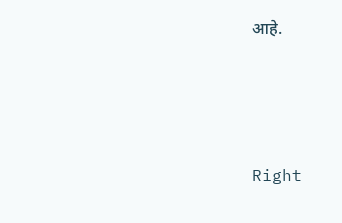आहे.




Right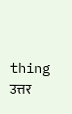thing
उत्तर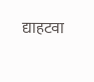द्याहटवा